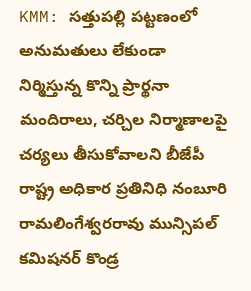KMM: సత్తుపల్లి పట్టణంలో అనుమతులు లేకుండా నిర్మిస్తున్న కొన్ని ప్రార్థనా మందిరాలు, చర్చిల నిర్మాణాలపై చర్యలు తీసుకోవాలని బీజేపీ రాష్ట్ర అధికార ప్రతినిధి నంబూరి రామలింగేశ్వరరావు మున్సిపల్ కమిషనర్ కొండ్ర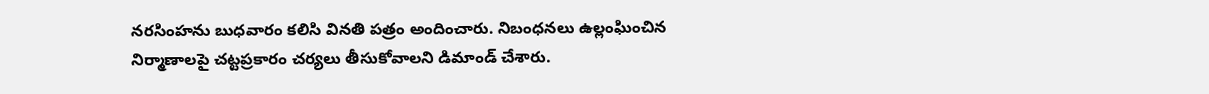నరసింహను బుధవారం కలిసి వినతి పత్రం అందించారు. నిబంధనలు ఉల్లంఘించిన నిర్మాణాలపై చట్టప్రకారం చర్యలు తీసుకోవాలని డిమాండ్ చేశారు.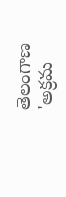తెలంగాణ
'అక్రమ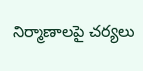నిర్మాణాలపై చర్యలు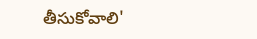తీసుకోవాలి'